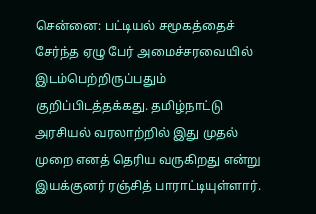சென்னை: பட்டியல் சமூகத்தைச் சேர்ந்த ஏழு பேர் அமைச்சரவையில் இடம்பெற்றிருப்பதும் குறிப்பிடத்தக்கது. தமிழ்நாட்டு அரசியல் வரலாற்றில் இது முதல் முறை எனத் தெரிய வருகிறது என்று இயக்குனர் ரஞ்சித் பாராட்டியுள்ளார்.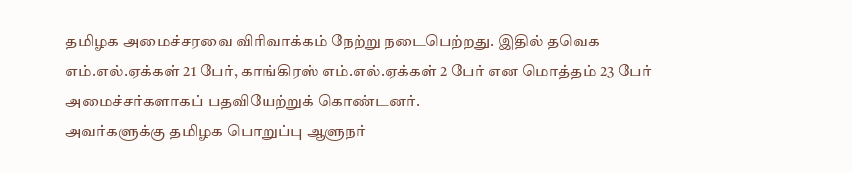தமிழக அமைச்சரவை விரிவாக்கம் நேற்று நடைபெற்றது. இதில் தவெக எம்.எல்.ஏக்கள் 21 பேர், காங்கிரஸ் எம்.எல்.ஏக்கள் 2 பேர் என மொத்தம் 23 பேர் அமைச்சர்களாகப் பதவியேற்றுக் கொண்டனர்.
அவர்களுக்கு தமிழக பொறுப்பு ஆளுநர்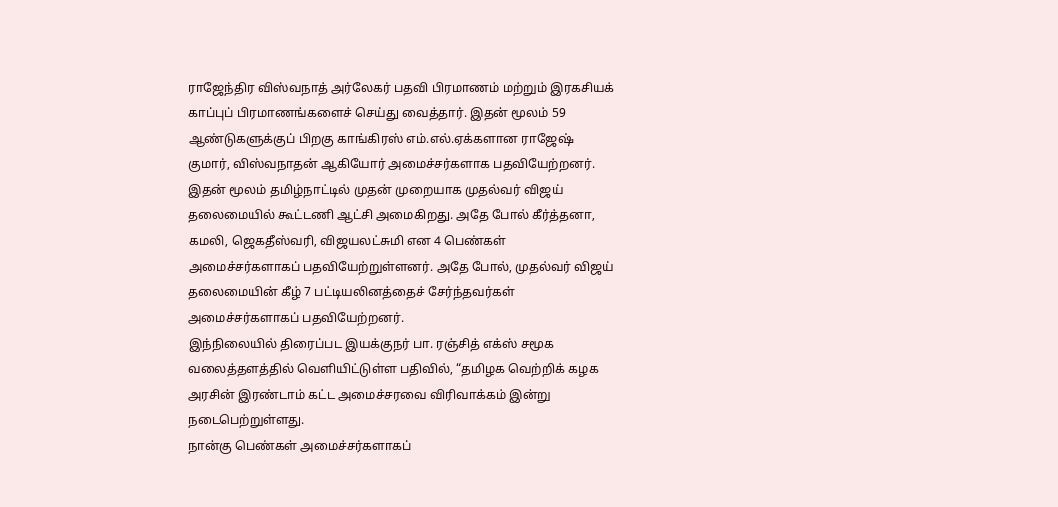ராஜேந்திர விஸ்வநாத் அர்லேகர் பதவி பிரமாணம் மற்றும் இரகசியக் காப்புப் பிரமாணங்களைச் செய்து வைத்தார். இதன் மூலம் 59 ஆண்டுகளுக்குப் பிறகு காங்கிரஸ் எம்.எல்.ஏக்களான ராஜேஷ் குமார், விஸ்வநாதன் ஆகியோர் அமைச்சர்களாக பதவியேற்றனர்.
இதன் மூலம் தமிழ்நாட்டில் முதன் முறையாக முதல்வர் விஜய் தலைமையில் கூட்டணி ஆட்சி அமைகிறது. அதே போல் கீர்த்தனா, கமலி, ஜெகதீஸ்வரி, விஜயலட்சுமி என 4 பெண்கள் அமைச்சர்களாகப் பதவியேற்றுள்ளனர். அதே போல், முதல்வர் விஜய் தலைமையின் கீழ் 7 பட்டியலினத்தைச் சேர்ந்தவர்கள் அமைச்சர்களாகப் பதவியேற்றனர்.
இந்நிலையில் திரைப்பட இயக்குநர் பா. ரஞ்சித் எக்ஸ் சமூக வலைத்தளத்தில் வெளியிட்டுள்ள பதிவில், “தமிழக வெற்றிக் கழக அரசின் இரண்டாம் கட்ட அமைச்சரவை விரிவாக்கம் இன்று நடைபெற்றுள்ளது.
நான்கு பெண்கள் அமைச்சர்களாகப்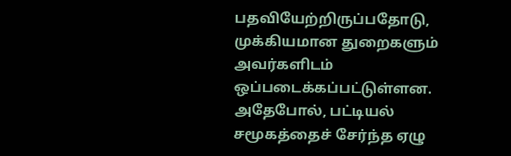பதவியேற்றிருப்பதோடு, முக்கியமான துறைகளும் அவர்களிடம் ஒப்படைக்கப்பட்டுள்ளன. அதேபோல், பட்டியல் சமூகத்தைச் சேர்ந்த ஏழு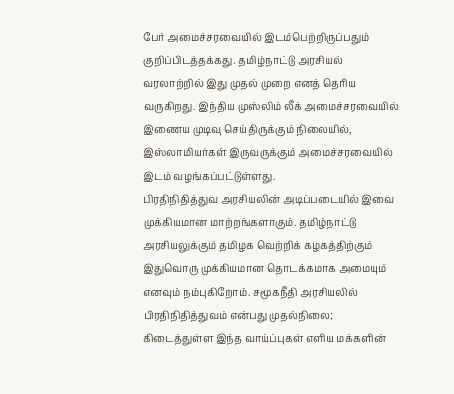பேர் அமைச்சரவையில் இடம்பெற்றிருப்பதும் குறிப்பிடத்தக்கது. தமிழ்நாட்டு அரசியல் வரலாற்றில் இது முதல் முறை எனத் தெரிய வருகிறது. இந்திய முஸ்லிம் லீக் அமைச்சரவையில் இணைய முடிவு செய்திருக்கும் நிலையில், இஸ்லாமியர்கள் இருவருக்கும் அமைச்சரவையில் இடம் வழங்கப்பட்டுள்ளது.
பிரதிநிதித்துவ அரசியலின் அடிப்படையில் இவை முக்கியமான மாற்றங்களாகும். தமிழ்நாட்டு அரசியலுக்கும் தமிழக வெற்றிக் கழகத்திற்கும் இதுவொரு முக்கியமான தொடக்கமாக அமையும் எனவும் நம்புகிறோம். சமூகநீதி அரசியலில் பிரதிநிதித்துவம் என்பது முதல்நிலை; கிடைத்துள்ள இந்த வாய்ப்புகள் எளிய மக்களின்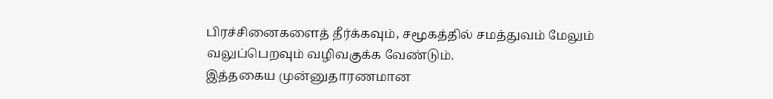பிரச்சினைகளைத் தீர்க்கவும், சமூகத்தில் சமத்துவம் மேலும் வலுப்பெறவும் வழிவகுக்க வேண்டும்.
இத்தகைய முன்னுதாரணமான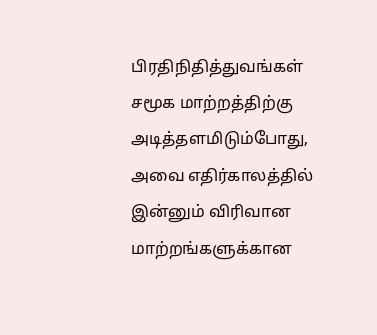பிரதிநிதித்துவங்கள் சமூக மாற்றத்திற்கு அடித்தளமிடும்போது, அவை எதிர்காலத்தில் இன்னும் விரிவான மாற்றங்களுக்கான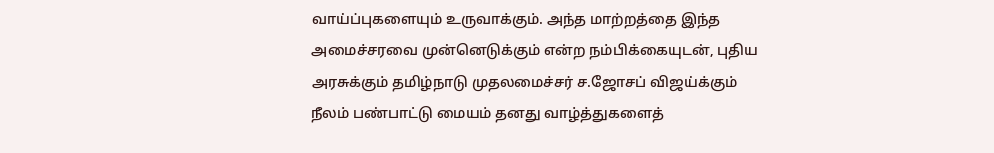வாய்ப்புகளையும் உருவாக்கும். அந்த மாற்றத்தை இந்த அமைச்சரவை முன்னெடுக்கும் என்ற நம்பிக்கையுடன், புதிய அரசுக்கும் தமிழ்நாடு முதலமைச்சர் ச.ஜோசப் விஜய்க்கும் நீலம் பண்பாட்டு மையம் தனது வாழ்த்துகளைத்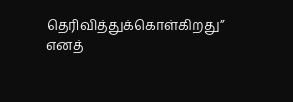தெரிவித்துக்கொள்கிறது” எனத்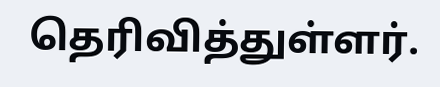தெரிவித்துள்ளர்.